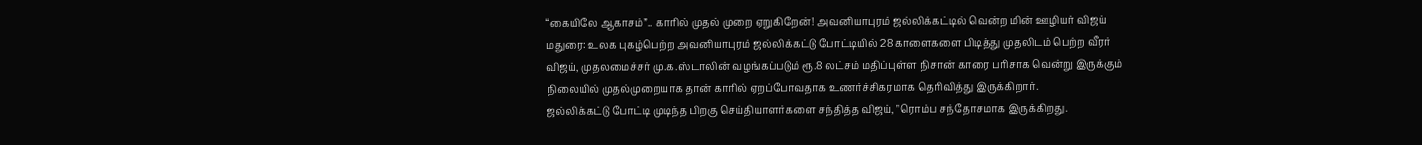“கையிலே ஆகாசம்”.. காரில் முதல் முறை ஏறுகிறேன்! அவனியாபுரம் ஜல்லிக்கட்டில் வென்ற மின் ஊழியர் விஜய்
மதுரை: உலக புகழ்பெற்ற அவனியாபுரம் ஜல்லிக்கட்டு போட்டியில் 28 காளைகளை பிடித்து முதலிடம் பெற்ற வீரர் விஜய், முதலமைச்சர் மு.க.ஸ்டாலின் வழங்கப்படும் ரூ.8 லட்சம் மதிப்புள்ள நிசான் காரை பரிசாக வென்று இருக்கும் நிலையில் முதல்முறையாக தான் காரில் ஏறப்போவதாக உணர்ச்சிகரமாக தெரிவித்து இருக்கிறார்.
ஜல்லிக்கட்டு போட்டி முடிந்த பிறகு செய்தியாளர்களை சந்தித்த விஜய், "ரொம்ப சந்தோசமாக இருக்கிறது.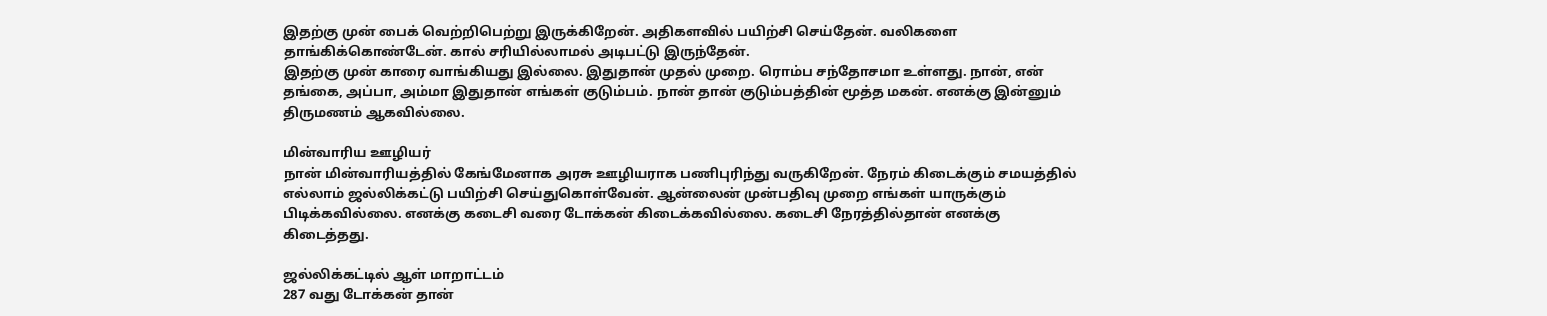இதற்கு முன் பைக் வெற்றிபெற்று இருக்கிறேன். அதிகளவில் பயிற்சி செய்தேன். வலிகளை தாங்கிக்கொண்டேன். கால் சரியில்லாமல் அடிபட்டு இருந்தேன்.
இதற்கு முன் காரை வாங்கியது இல்லை. இதுதான் முதல் முறை. ரொம்ப சந்தோசமா உள்ளது. நான், என் தங்கை, அப்பா, அம்மா இதுதான் எங்கள் குடும்பம். நான் தான் குடும்பத்தின் மூத்த மகன். எனக்கு இன்னும் திருமணம் ஆகவில்லை.

மின்வாரிய ஊழியர்
நான் மின்வாரியத்தில் கேங்மேனாக அரசு ஊழியராக பணிபுரிந்து வருகிறேன். நேரம் கிடைக்கும் சமயத்தில் எல்லாம் ஜல்லிக்கட்டு பயிற்சி செய்துகொள்வேன். ஆன்லைன் முன்பதிவு முறை எங்கள் யாருக்கும் பிடிக்கவில்லை. எனக்கு கடைசி வரை டோக்கன் கிடைக்கவில்லை. கடைசி நேரத்தில்தான் எனக்கு கிடைத்தது.

ஜல்லிக்கட்டில் ஆள் மாறாட்டம்
287 வது டோக்கன் தான்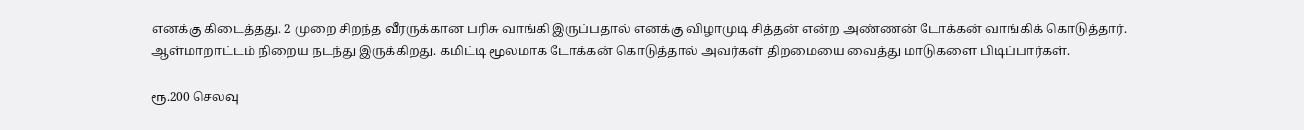எனக்கு கிடைத்தது. 2 முறை சிறந்த வீரருக்கான பரிசு வாங்கி இருப்பதால் எனக்கு விழாமுடி சித்தன் என்ற அண்ணன் டோக்கன் வாங்கிக் கொடுத்தார். ஆள்மாறாட்டம் நிறைய நடந்து இருக்கிறது. கமிட்டி மூலமாக டோக்கன் கொடுத்தால் அவர்கள் திறமையை வைத்து மாடுகளை பிடிப்பார்கள்.

ரூ.200 செலவு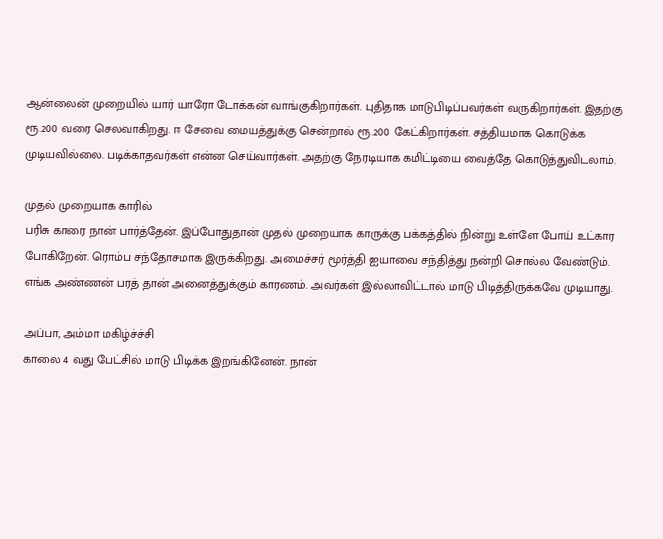ஆன்லைன் முறையில் யார் யாரோ டோக்கன் வாங்குகிறார்கள். புதிதாக மாடுபிடிப்பவர்கள் வருகிறார்கள். இதற்கு ரூ.200 வரை செலவாகிறது. ஈ சேவை மையத்துக்கு சென்றால் ரூ.200 கேட்கிறார்கள். சத்தியமாக கொடுக்க முடியவில்லை. படிக்காதவர்கள் என்ன செய்வார்கள். அதற்கு நேரடியாக கமிட்டியை வைத்தே கொடுத்துவிடலாம்.

முதல் முறையாக காரில்
பரிசு காரை நான் பார்த்தேன். இப்போதுதான் முதல் முறையாக காருக்கு பக்கத்தில் நின்று உள்ளே போய் உட்கார போகிறேன். ரொம்ப சந்தோசமாக இருக்கிறது. அமைச்சர் மூர்த்தி ஐயாவை சந்தித்து நன்றி சொல்ல வேண்டும். எங்க அண்ணன் பரத் தான் அனைத்துக்கும் காரணம். அவர்கள் இல்லாவிட்டால் மாடு பிடித்திருக்கவே முடியாது.

அப்பா, அம்மா மகிழ்ச்ச்சி
காலை 4 வது பேட்சில் மாடு பிடிக்க இறங்கினேன். நான்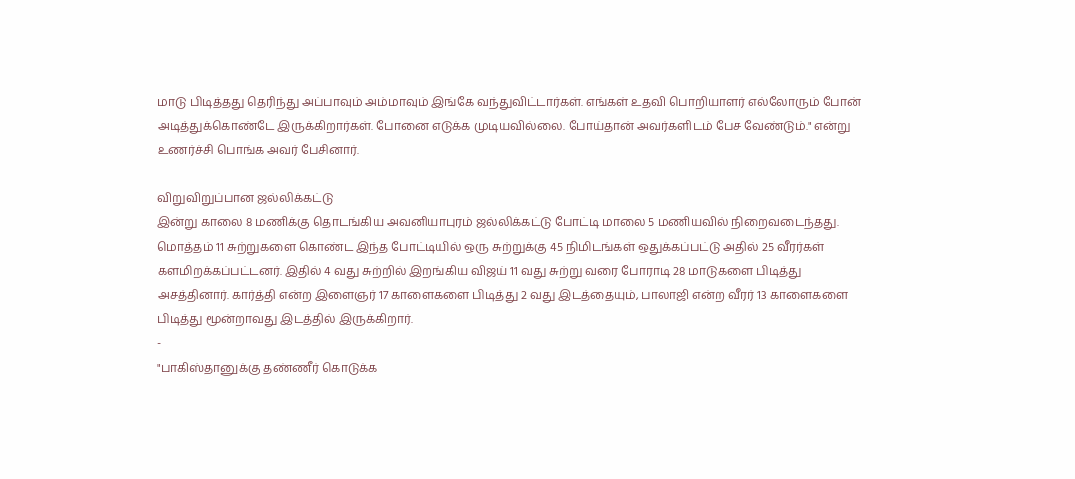மாடு பிடித்தது தெரிந்து அப்பாவும் அம்மாவும் இங்கே வந்துவிட்டார்கள். எங்கள் உதவி பொறியாளர் எல்லோரும் போன் அடித்துக்கொண்டே இருக்கிறார்கள். போனை எடுக்க முடியவில்லை. போய்தான் அவர்களிடம் பேச வேண்டும்." என்று உணர்ச்சி பொங்க அவர் பேசினார்.

விறுவிறுப்பான ஜல்லிக்கட்டு
இன்று காலை 8 மணிக்கு தொடங்கிய அவனியாபுரம் ஜல்லிக்கட்டு போட்டி மாலை 5 மணியவில் நிறைவடைந்தது. மொத்தம் 11 சுற்றுகளை கொண்ட இந்த போட்டியில் ஒரு சுற்றுக்கு 45 நிமிடங்கள் ஒதுக்கப்பட்டு அதில் 25 வீரர்கள் களமிறக்கப்பட்டனர். இதில் 4 வது சுற்றில் இறங்கிய விஜய் 11 வது சுற்று வரை போராடி 28 மாடுகளை பிடித்து அசத்தினார். கார்த்தி என்ற இளைஞர் 17 காளைகளை பிடித்து 2 வது இடத்தையும், பாலாஜி என்ற வீரர் 13 காளைகளை பிடித்து மூன்றாவது இடத்தில் இருக்கிறார்.
-
"பாகிஸ்தானுக்கு தண்ணீர் கொடுக்க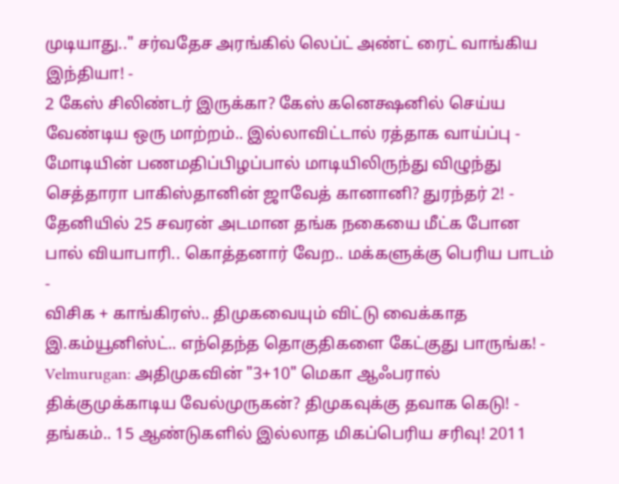முடியாது.." சர்வதேச அரங்கில் லெப்ட் அண்ட் ரைட் வாங்கிய இந்தியா! -
2 கேஸ் சிலிண்டர் இருக்கா? கேஸ் கனெக்ஷனில் செய்ய வேண்டிய ஒரு மாற்றம்.. இல்லாவிட்டால் ரத்தாக வாய்ப்பு -
மோடியின் பணமதிப்பிழப்பால் மாடியிலிருந்து விழுந்து செத்தாரா பாகிஸ்தானின் ஜாவேத் கானானி? துரந்தர் 2! -
தேனியில் 25 சவரன் அடமான தங்க நகையை மீட்க போன பால் வியாபாரி.. கொத்தனார் வேற.. மக்களுக்கு பெரிய பாடம் -
விசிக + காங்கிரஸ்.. திமுகவையும் விட்டு வைக்காத இ.கம்யூனிஸ்ட்.. எந்தெந்த தொகுதிகளை கேட்குது பாருங்க! -
Velmurugan: அதிமுகவின் "3+10" மெகா ஆஃபரால் திக்குமுக்காடிய வேல்முருகன்? திமுகவுக்கு தவாக கெடு! -
தங்கம்.. 15 ஆண்டுகளில் இல்லாத மிகப்பெரிய சரிவு! 2011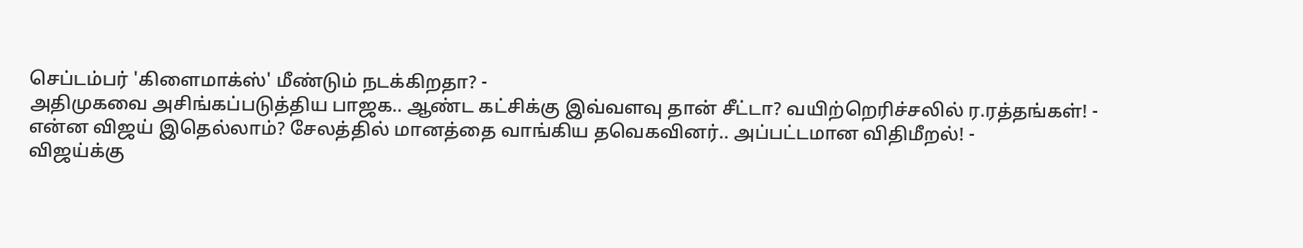செப்டம்பர் 'கிளைமாக்ஸ்' மீண்டும் நடக்கிறதா? -
அதிமுகவை அசிங்கப்படுத்திய பாஜக.. ஆண்ட கட்சிக்கு இவ்வளவு தான் சீட்டா? வயிற்றெரிச்சலில் ர.ரத்தங்கள்! -
என்ன விஜய் இதெல்லாம்? சேலத்தில் மானத்தை வாங்கிய தவெகவினர்.. அப்பட்டமான விதிமீறல்! -
விஜய்க்கு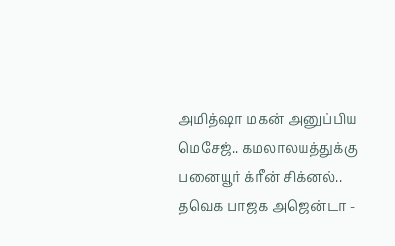அமித்ஷா மகன் அனுப்பிய மெசேஜ்.. கமலாலயத்துக்கு பனையூர் க்ரீன் சிக்னல்.. தவெக பாஜக அஜென்டா -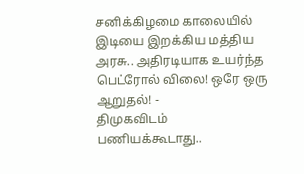சனிக்கிழமை காலையில் இடியை இறக்கிய மத்திய அரசு.. அதிரடியாக உயர்ந்த பெட்ரோல் விலை! ஒரே ஒரு ஆறுதல்! -
திமுகவிடம் பணியக்கூடாது..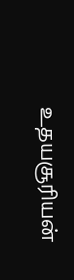உதயசூரியன்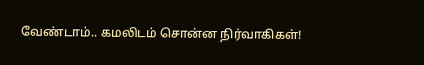வேண்டாம்.. கமலிடம் சொன்ன நிர்வாகிகள்!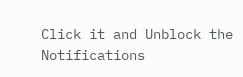Click it and Unblock the Notifications